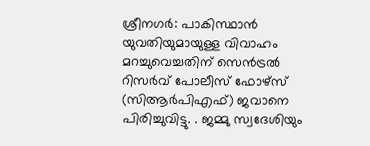ശ്രീനഗർ: പാകിസ്ഥാൻ യുവതിയുമായുള്ള വിവാഹം മറച്ചുവെച്ചതിന് സെൻട്രൽ റിസർവ് പോലീസ് ഫോഴ്സ് (സിആർപിഎഫ്) ജവാനെ പിരിച്ചുവിട്ടു. . ജമ്മു സ്വദേശിയും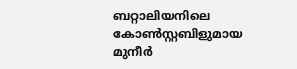ബറ്റാലിയനിലെ കോൺസ്റ്റബിളുമായ മുനീർ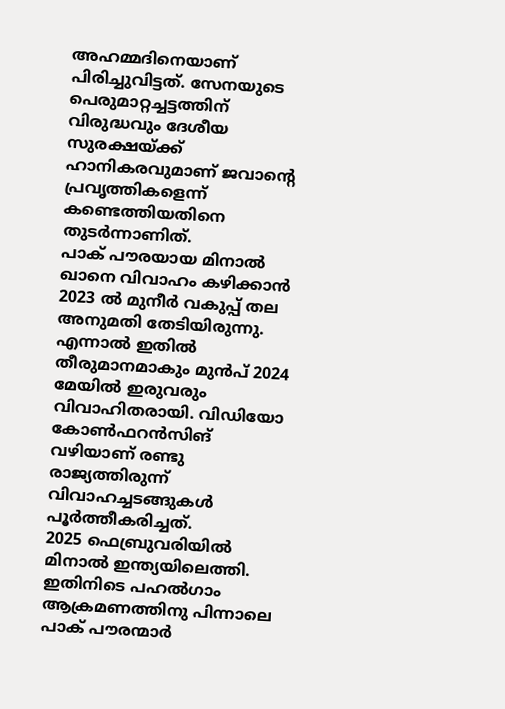അഹമ്മദിനെയാണ് പിരിച്ചുവിട്ടത്. സേനയുടെ പെരുമാറ്റച്ചട്ടത്തിന് വിരുദ്ധവും ദേശീയ സുരക്ഷയ്ക്ക് ഹാനികരവുമാണ് ജവാന്റെ പ്രവൃത്തികളെന്ന് കണ്ടെത്തിയതിനെ തുടർന്നാണിത്.
പാക് പൗരയായ മിനാൽ ഖാനെ വിവാഹം കഴിക്കാൻ 2023 ൽ മുനീർ വകുപ്പ് തല അനുമതി തേടിയിരുന്നു. എന്നാൽ ഇതിൽ തീരുമാനമാകും മുൻപ് 2024 മേയിൽ ഇരുവരും വിവാഹിതരായി. വിഡിയോ കോൺഫറൻസിങ് വഴിയാണ് രണ്ടു രാജ്യത്തിരുന്ന് വിവാഹച്ചടങ്ങുകൾ പൂർത്തീകരിച്ചത്.
2025 ഫെബ്രുവരിയിൽ മിനാൽ ഇന്ത്യയിലെത്തി. ഇതിനിടെ പഹൽഗാം ആക്രമണത്തിനു പിന്നാലെ പാക് പൗരന്മാർ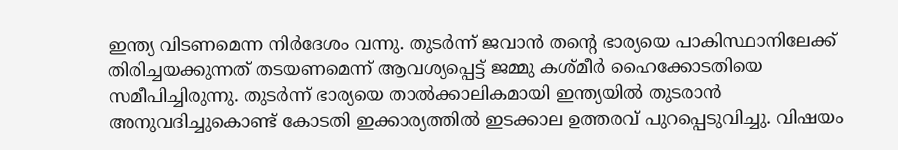ഇന്ത്യ വിടണമെന്ന നിർദേശം വന്നു. തുടർന്ന് ജവാൻ തന്റെ ഭാര്യയെ പാകിസ്ഥാനിലേക്ക് തിരിച്ചയക്കുന്നത് തടയണമെന്ന് ആവശ്യപ്പെട്ട് ജമ്മു കശ്മീർ ഹൈക്കോടതിയെ സമീപിച്ചിരുന്നു. തുടർന്ന് ഭാര്യയെ താൽക്കാലികമായി ഇന്ത്യയിൽ തുടരാൻ അനുവദിച്ചുകൊണ്ട് കോടതി ഇക്കാര്യത്തിൽ ഇടക്കാല ഉത്തരവ് പുറപ്പെടുവിച്ചു. വിഷയം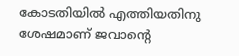കോടതിയിൽ എത്തിയതിനു ശേഷമാണ് ജവാന്റെ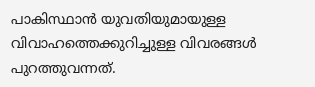പാകിസ്ഥാൻ യുവതിയുമായുള്ള വിവാഹത്തെക്കുറിച്ചുള്ള വിവരങ്ങൾ പുറത്തുവന്നത്.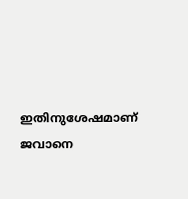ഇതിനുശേഷമാണ് ജവാനെ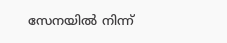സേനയിൽ നിന്ന്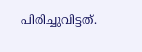പിരിച്ചുവിട്ടത്.